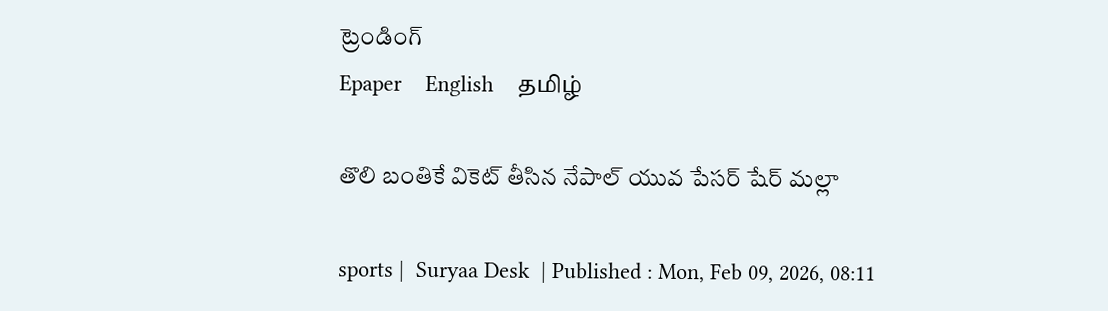ట్రెండింగ్
Epaper    English    தமிழ்

తొలి బంతికే వికెట్ తీసిన నేపాల్ యువ పేసర్ షేర్ మల్లా

sports |  Suryaa Desk  | Published : Mon, Feb 09, 2026, 08:11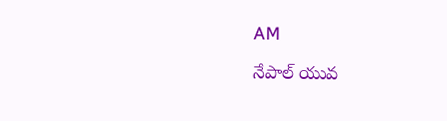AM

నేపాల్ యువ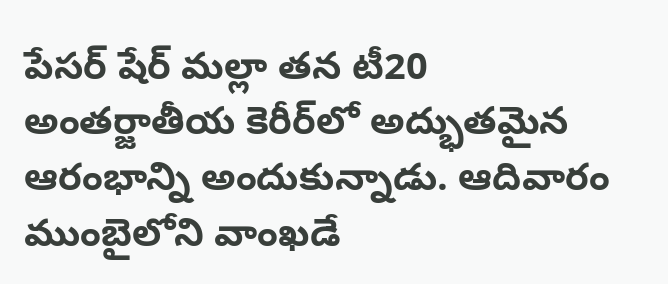పేసర్ షేర్ మల్లా తన టీ20 అంతర్జాతీయ కెరీర్‌లో అద్భుతమైన ఆరంభాన్ని అందుకున్నాడు. ఆదివారం ముంబైలోని వాంఖడే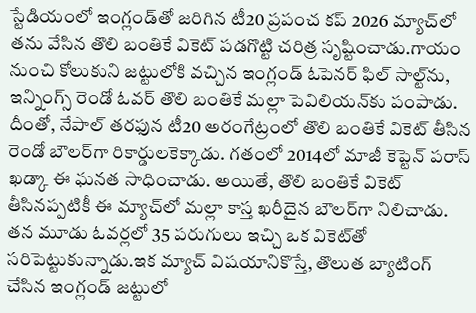స్టేడియంలో ఇంగ్లండ్‌తో జరిగిన టీ20 ప్రపంచ కప్ 2026 మ్యాచ్‌లో తను వేసిన తొలి బంతికే వికెట్ పడగొట్టి చరిత్ర సృష్టించాడు.గాయం నుంచి కోలుకుని జట్టులోకి వచ్చిన ఇంగ్లండ్ ఓపెనర్ ఫిల్ సాల్ట్‌ను, ఇన్నింగ్స్ రెండో ఓవర్ తొలి బంతికే మల్లా పెవిలియన్‌కు పంపాడు. దీంతో, నేపాల్ తరఫున టీ20 అరంగేట్రంలో తొలి బంతికే వికెట్ తీసిన రెండో బౌలర్‌గా రికార్డులకెక్కాడు. గతంలో 2014లో మాజీ కెప్టెన్ పరాస్ ఖడ్కా ఈ ఘనత సాధించాడు. అయితే, తొలి బంతికే వికెట్ తీసినప్పటికీ ఈ మ్యాచ్‌లో మల్లా కాస్త ఖరీదైన బౌలర్‌గా నిలిచాడు. తన మూడు ఓవర్లలో 35 పరుగులు ఇచ్చి ఒక వికెట్‌తో సరిపెట్టుకున్నాడు.ఇక మ్యాచ్ విషయానికొస్తే, తొలుత బ్యాటింగ్ చేసిన ఇంగ్లండ్ జట్టులో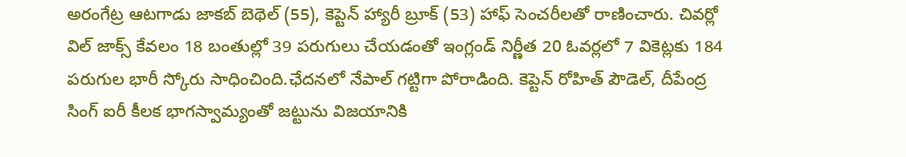అరంగేట్ర ఆటగాడు జాకబ్ బెథెల్ (55), కెప్టెన్ హ్యారీ బ్రూక్ (53) హాఫ్ సెంచరీలతో రాణించారు. చివర్లో విల్ జాక్స్ కేవలం 18 బంతుల్లో 39 పరుగులు చేయడంతో ఇంగ్లండ్ నిర్ణీత 20 ఓవర్లలో 7 వికెట్లకు 184 పరుగుల భారీ స్కోరు సాధించింది.ఛేదనలో నేపాల్ గట్టిగా పోరాడింది. కెప్టెన్ రోహిత్ పౌడెల్, దీపేంద్ర సింగ్ ఐరీ కీలక భాగస్వామ్యంతో జట్టును విజయానికి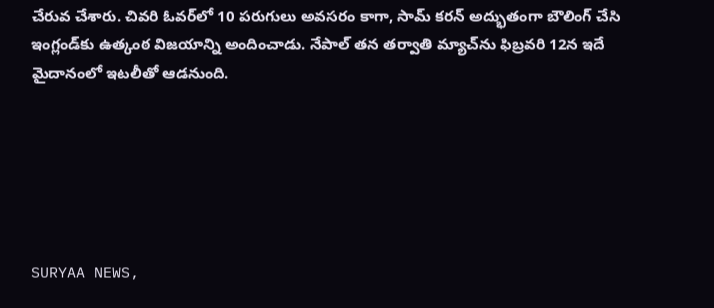చేరువ చేశారు. చివరి ఓవర్‌లో 10 పరుగులు అవసరం కాగా, సామ్ కరన్ అద్భుతంగా బౌలింగ్ చేసి ఇంగ్లండ్‌కు ఉత్కంఠ విజయాన్ని అందించాడు. నేపాల్ తన తర్వాతి మ్యాచ్‌ను ఫిబ్రవరి 12న ఇదే మైదానంలో ఇటలీతో ఆడనుంది.






SURYAA NEWS,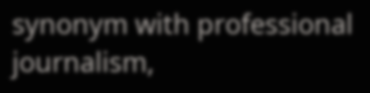synonym with professional journalism,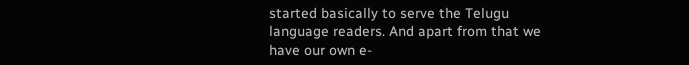started basically to serve the Telugu language readers. And apart from that we have our own e-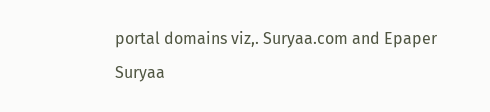portal domains viz,. Suryaa.com and Epaper Suryaa